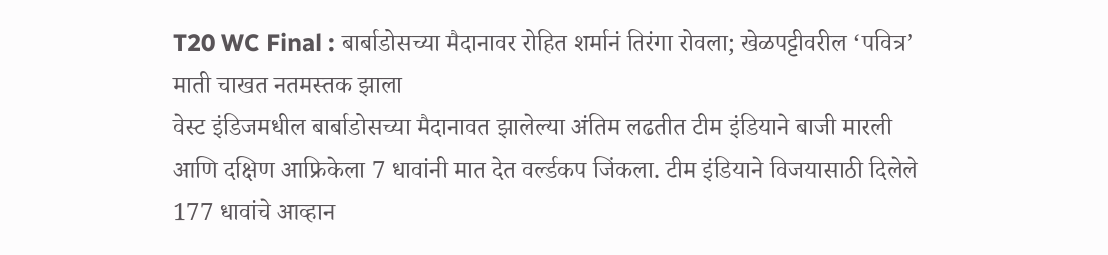T20 WC Final : बार्बाडोसच्या मैदानावर रोहित शर्मानं तिरंगा रोवला; खेळपट्टीवरील ‘पवित्र’ माती चाखत नतमस्तक झाला
वेस्ट इंडिजमधील बार्बाडोसच्या मैदानावत झालेल्या अंतिम लढतीत टीम इंडियाने बाजी मारली आणि दक्षिण आफ्रिकेला 7 धावांनी मात देत वर्ल्डकप जिंकला. टीम इंडियाने विजयासाठी दिलेले 177 धावांचे आव्हान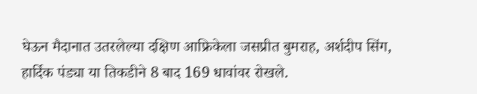घेऊन मैदानात उतरलेल्या दक्षिण आफ्रिकेला जसप्रीत बुमराह, अर्शदीप सिंग, हार्दिक पंड्या या तिकडीने 8 बाद 169 धावांवर रोखले.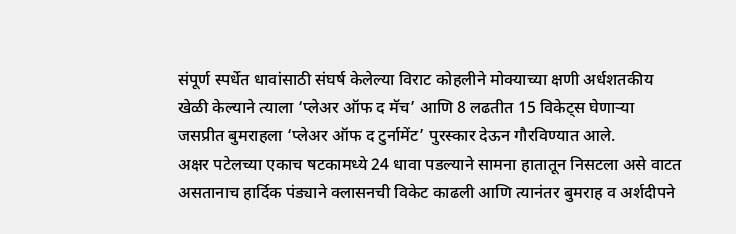संपूर्ण स्पर्धेत धावांसाठी संघर्ष केलेल्या विराट कोहलीने मोक्याच्या क्षणी अर्धशतकीय खेळी केल्याने त्याला ‘प्लेअर ऑफ द मॅच’ आणि 8 लढतीत 15 विकेट्स घेणाऱ्या जसप्रीत बुमराहला ‘प्लेअर ऑफ द टुर्नामेंट’ पुरस्कार देऊन गौरविण्यात आले.
अक्षर पटेलच्या एकाच षटकामध्ये 24 धावा पडल्याने सामना हातातून निसटला असे वाटत असतानाच हार्दिक पंड्याने क्लासनची विकेट काढली आणि त्यानंतर बुमराह व अर्शदीपने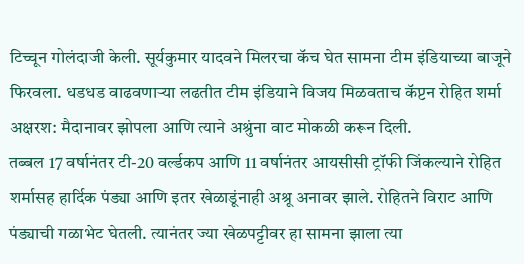टिच्चून गोलंदाजी केली. सूर्यकुमार यादवने मिलरचा कॅच घेत सामना टीम इंडियाच्या बाजूने फिरवला. धडधड वाढवणाऱ्या लढतीत टीम इंडियाने विजय मिळवताच कॅप्टन रोहित शर्मा अक्षरश: मैदानावर झोपला आणि त्याने अश्रुंना वाट मोकळी करून दिली.
तब्बल 17 वर्षानंतर टी-20 वर्ल्डकप आणि 11 वर्षानंतर आयसीसी ट्रॉफी जिंकल्याने रोहित शर्मासह हार्दिक पंड्या आणि इतर खेळाडूंनाही अश्रू अनावर झाले. रोहितने विराट आणि पंड्याची गळाभेट घेतली. त्यानंतर ज्या खेळपट्टीवर हा सामना झाला त्या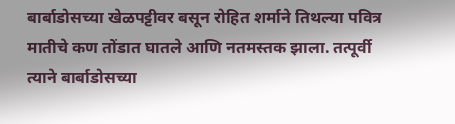बार्बाडोसच्या खेळपट्टीवर बसून रोहित शर्माने तिथल्या पवित्र मातीचे कण तोंडात घातले आणि नतमस्तक झाला. तत्पूर्वी त्याने बार्बाडोसच्या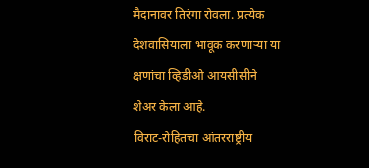मैदानावर तिरंगा रोवला. प्रत्येक देशवासियाला भावूक करणाऱ्या या क्षणांचा व्हिडीओ आयसीसीने शेअर केला आहे.
विराट-रोहितचा आंतरराष्ट्रीय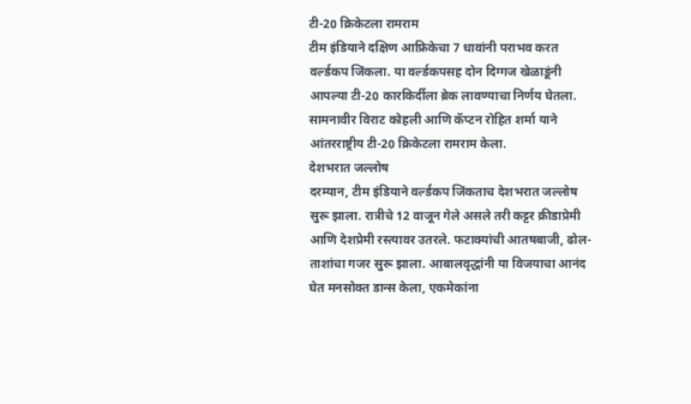टी-20 क्रिकेटला रामराम
टीम इंडियाने दक्षिण आफ्रिकेचा 7 धावांनी पराभव करत वर्ल्डकप जिंकला. या वर्ल्डकपसह दोन दिग्गज खेळाडूंनी आपल्या टी-20 कारकिर्दीला ब्रेक लावण्याचा निर्णय घेतला. सामनावीर विराट कोहली आणि कॅप्टन रोहित शर्मा याने आंतरराष्ट्रीय टी-20 क्रिकेटला रामराम केला.
देशभरात जल्लोष
दरम्यान, टीम इंडियाने वर्ल्डकप जिंकताच देशभरात जल्लोष सुरू झाला. रात्रीचे 12 वाजून गेले असले तरी कट्टर क्रीडाप्रेमी आणि देशप्रेमी रस्त्यावर उतरले. फटाक्यांची आतषबाजी, ढोल-ताशांचा गजर सुरू झाला. आबालवृद्धांनी या विजयाचा आनंद घेत मनसोक्त डान्स केला, एकमेकांना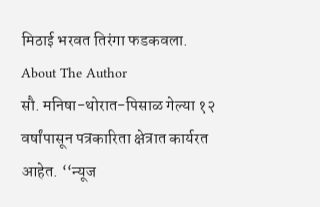मिठाई भरवत तिरंगा फडकवला.
About The Author
सौ. मनिषा-थोरात-पिसाळ गेल्या १२ वर्षांपासून पत्रकारिता क्षेत्रात कार्यरत आहेत. ‘‘न्यूज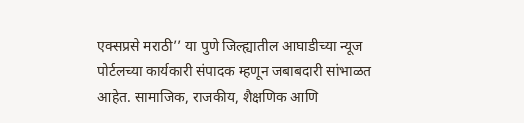एक्सप्रसे मराठी’’ या पुणे जिल्ह्यातील आघाडीच्या न्यूज पोर्टलच्या कार्यकारी संपादक म्हणून जबाबदारी सांभाळत आहेत. सामाजिक, राजकीय, शैक्षणिक आणि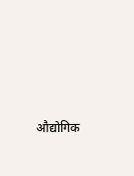औद्योगिक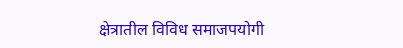क्षेत्रातील विविध समाजपयोगी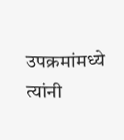उपक्रमांमध्ये त्यांनी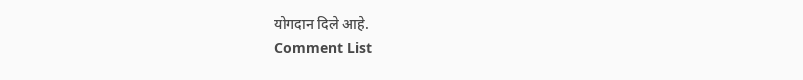योगदान दिले आहे.
Comment List